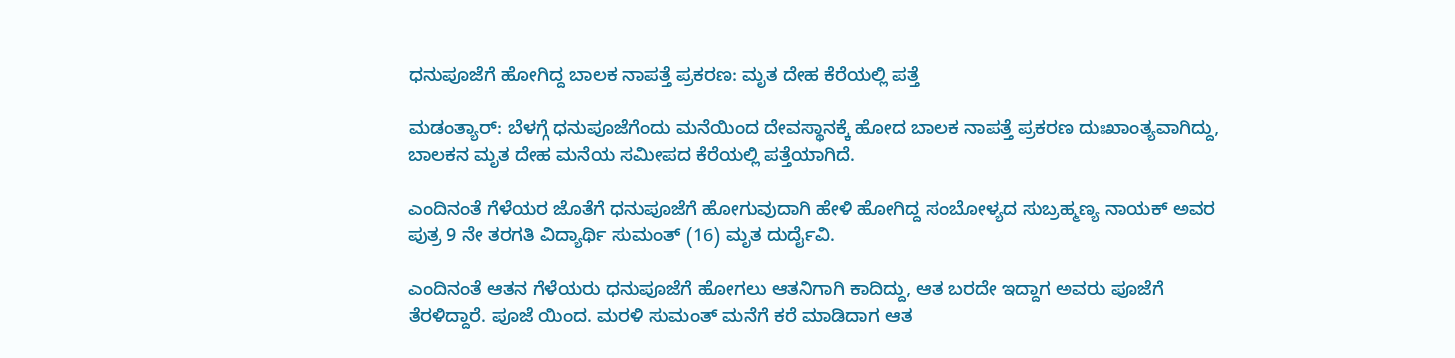ಧನುಪೂಜೆಗೆ ಹೋಗಿದ್ದ ಬಾಲಕ ನಾಪತ್ತೆ ಪ್ರಕರಣ: ಮೃತ ದೇಹ ಕೆರೆಯಲ್ಲಿ ಪತ್ತೆ

ಮಡಂತ್ಯಾರ್: ಬೆಳಗ್ಗೆ ಧನುಪೂಜೆಗೆಂದು ಮನೆಯಿಂದ ದೇವಸ್ಥಾನಕ್ಕೆ ಹೋದ ಬಾಲಕ ನಾಪತ್ತೆ ಪ್ರಕರಣ ದುಃಖಾಂತ್ಯವಾಗಿದ್ದು, ಬಾಲಕನ ಮೃತ ದೇಹ ಮನೆಯ ಸಮೀಪದ ಕೆರೆಯಲ್ಲಿ ಪತ್ತೆಯಾಗಿದೆ.

ಎಂದಿನಂತೆ ಗೆಳೆಯರ ಜೊತೆಗೆ ಧನುಪೂಜೆಗೆ ಹೋಗುವುದಾಗಿ ಹೇಳಿ ಹೋಗಿದ್ದ ಸಂಬೋಳ್ಯದ ಸುಬ್ರಹ್ಮಣ್ಯ ನಾಯಕ್ ಅವರ ಪುತ್ರ 9 ನೇ ತರಗತಿ ವಿದ್ಯಾರ್ಥಿ ಸುಮಂತ್ (16) ಮೃತ ದುರ್ದೈವಿ.

ಎಂದಿನಂತೆ ಆತನ ಗೆಳೆಯರು ಧನುಪೂಜೆಗೆ ಹೋಗಲು ಆತನಿಗಾಗಿ ಕಾದಿದ್ದು, ಆತ ಬರದೇ ಇದ್ದಾಗ ಅವರು ಪೂಜೆಗೆ ತೆರಳಿದ್ದಾರೆ. ಪೂಜೆ ಯಿಂದ. ಮರಳಿ ಸುಮಂತ್ ಮನೆಗೆ ಕರೆ ಮಾಡಿದಾಗ ಆತ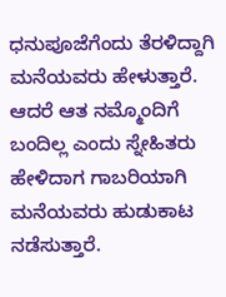ಧನುಪೂಜೆಗೆಂದು ತೆರಳಿದ್ದಾಗಿ ಮನೆಯವರು ಹೇಳುತ್ತಾರೆ. ಆದರೆ ಆತ ನಮ್ಮೊಂದಿಗೆ ಬಂದಿಲ್ಲ ಎಂದು ಸ್ನೇಹಿತರು ಹೇಳಿದಾಗ ಗಾಬರಿಯಾಗಿ ಮನೆಯವರು ಹುಡುಕಾಟ ನಡೆಸುತ್ತಾರೆ.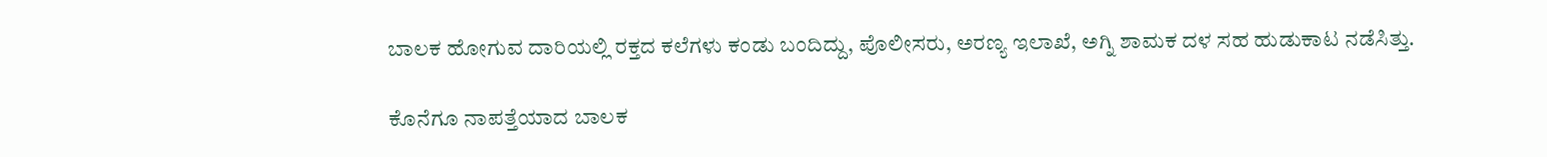ಬಾಲಕ ಹೋಗುವ ದಾರಿಯಲ್ಲಿ ರಕ್ತದ ಕಲೆಗಳು ಕಂಡು ಬಂದಿದ್ದು, ಪೊಲೀಸರು, ಅರಣ್ಯ ಇಲಾಖೆ, ಅಗ್ನಿ ಶಾಮಕ ದಳ ಸಹ ಹುಡುಕಾಟ ನಡೆಸಿತ್ತು.

ಕೊನೆಗೂ ನಾಪತ್ತೆಯಾದ ಬಾಲಕ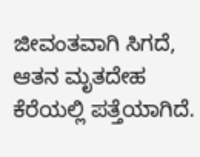ಜೀವಂತವಾಗಿ ಸಿಗದೆ, ಆತನ ಮೃತದೇಹ ಕೆರೆಯಲ್ಲಿ ಪತ್ತೆಯಾಗಿದೆ.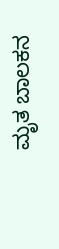ಮೃತ ಬಾಲಕನ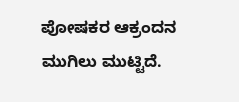ಪೋಷಕರ ಆಕ್ರಂದನ ಮುಗಿಲು ಮುಟ್ಟಿದೆ.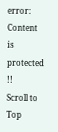error: Content is protected !!
Scroll to Top